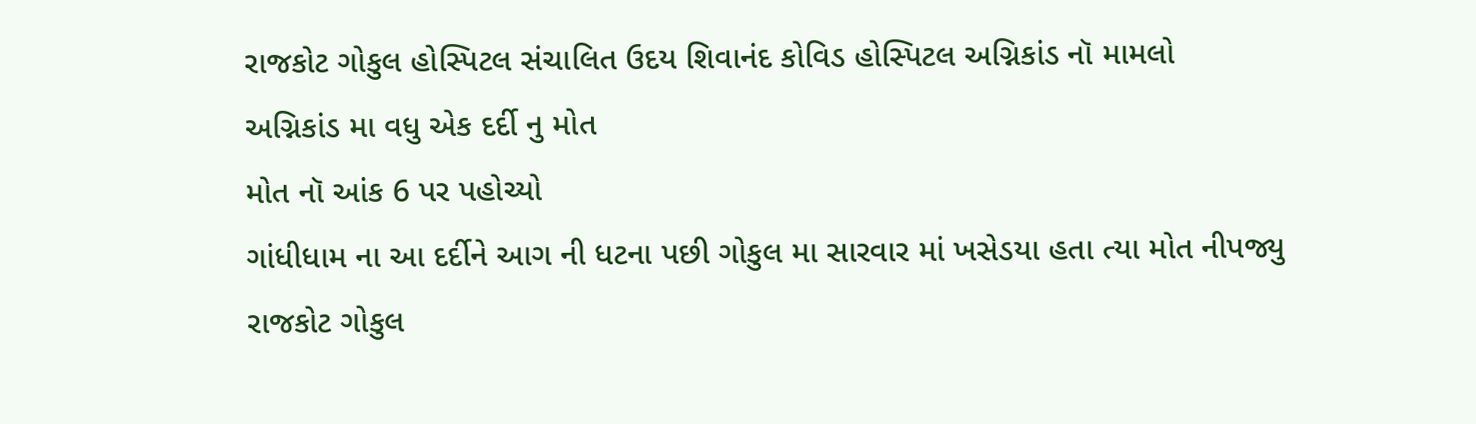રાજકોટ ગોકુલ હોસ્પિટલ સંચાલિત ઉદય શિવાનંદ કોવિડ હોસ્પિટલ અગ્નિકાંડ નૉ મામલો
અગ્નિકાંડ મા વધુ એક દર્દી નુ મોત
મોત નૉ આંક 6 પર પહોચ્યો
ગાંધીધામ ના આ દર્દીને આગ ની ધટના પછી ગોકુલ મા સારવાર માં ખસેડયા હતા ત્યા મોત નીપજ્યુ
રાજકોટ ગોકુલ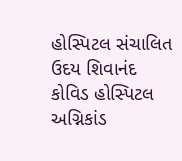હોસ્પિટલ સંચાલિત ઉદય શિવાનંદ કોવિડ હોસ્પિટલ અગ્નિકાંડ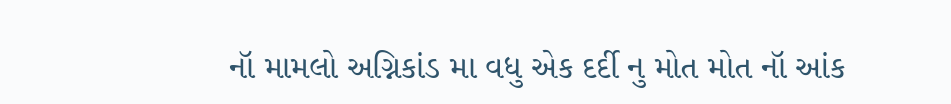નૉ મામલો અગ્નિકાંડ મા વધુ એક દર્દી નુ મોત મોત નૉ આંક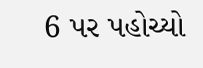6 પર પહોચ્યો